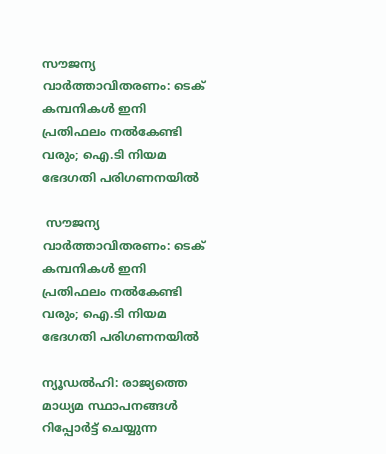സൗജന്യ വാര്‍ത്താവിതരണം: ടെക് കമ്പനികള്‍ ഇനി പ്രതിഫലം നല്‍കേണ്ടി വരും; ഐ.ടി നിയമ ഭേദഗതി പരിഗണനയില്‍

 സൗജന്യ വാര്‍ത്താവിതരണം: ടെക് കമ്പനികള്‍ ഇനി പ്രതിഫലം നല്‍കേണ്ടി വരും; ഐ.ടി നിയമ ഭേദഗതി പരിഗണനയില്‍

ന്യൂഡല്‍ഹി: രാജ്യത്തെ മാധ്യമ സ്ഥാപനങ്ങള്‍ റിപ്പോര്‍ട്ട് ചെയ്യുന്ന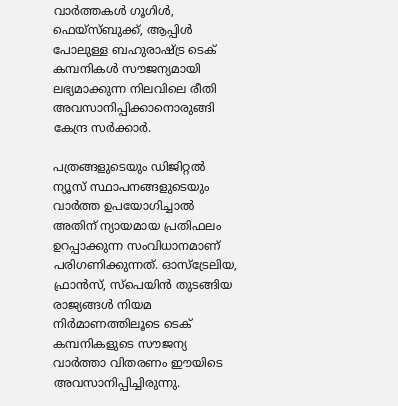വാര്‍ത്തകള്‍ ഗൂഗിള്‍, ഫെയ്‌സ്ബുക്ക്, ആപ്പിള്‍ പോലുള്ള ബഹുരാഷ്ട്ര ടെക് കമ്പനികള്‍ സൗജന്യമായി ലഭ്യമാക്കുന്ന നിലവിലെ രീതി അവസാനിപ്പിക്കാനൊരുങ്ങി കേന്ദ്ര സര്‍ക്കാര്‍.

പത്രങ്ങളുടെയും ഡിജിറ്റല്‍ ന്യൂസ് സ്ഥാപനങ്ങളുടെയും വാര്‍ത്ത ഉപയോഗിച്ചാല്‍ അതിന് ന്യായമായ പ്രതിഫലം ഉറപ്പാക്കുന്ന സംവിധാനമാണ് പരിഗണിക്കുന്നത്. ഓസ്‌ട്രേലിയ, ഫ്രാന്‍സ്, സ്പെയിന്‍ തുടങ്ങിയ രാജ്യങ്ങള്‍ നിയമ നിര്‍മാണത്തിലൂടെ ടെക് കമ്പനികളുടെ സൗജന്യ വാര്‍ത്താ വിതരണം ഈയിടെ അവസാനിപ്പിച്ചിരുന്നു.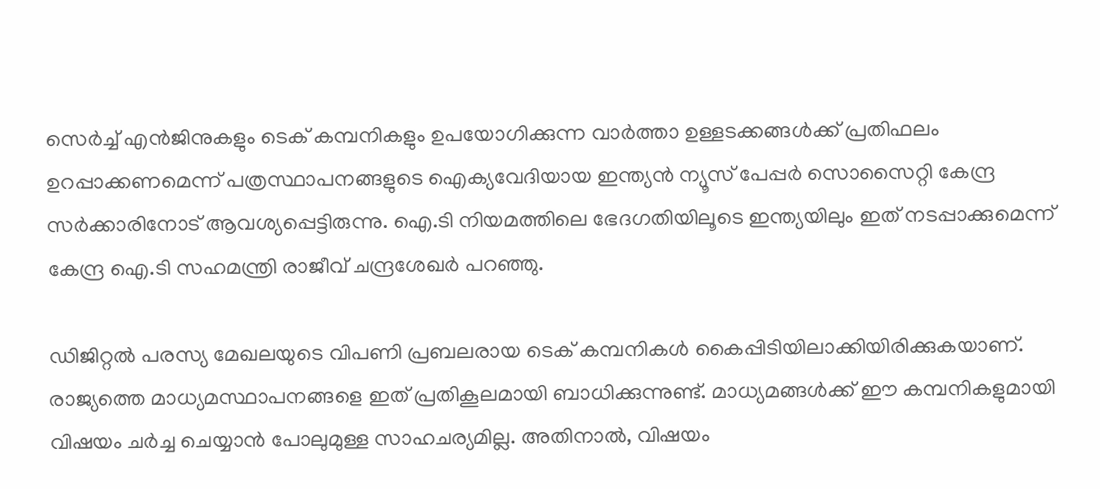സെര്‍ച്ച് എന്‍ജിനുകളും ടെക് കമ്പനികളും ഉപയോഗിക്കുന്ന വാര്‍ത്താ ഉള്ളടക്കങ്ങള്‍ക്ക് പ്രതിഫലം ഉറപ്പാക്കണമെന്ന് പത്രസ്ഥാപനങ്ങളുടെ ഐക്യവേദിയായ ഇന്ത്യന്‍ ന്യൂസ് പേപ്പര്‍ സൊസൈറ്റി കേന്ദ്ര സര്‍ക്കാരിനോട് ആവശ്യപ്പെട്ടിരുന്നു. ഐ.ടി നിയമത്തിലെ ഭേദഗതിയിലൂടെ ഇന്ത്യയിലും ഇത് നടപ്പാക്കുമെന്ന് കേന്ദ്ര ഐ.ടി സഹമന്ത്രി രാജീവ് ചന്ദ്രശേഖര്‍ പറഞ്ഞു.

ഡിജിറ്റല്‍ പരസ്യ മേഖലയുടെ വിപണി പ്രബലരായ ടെക് കമ്പനികള്‍ കൈപ്പിടിയിലാക്കിയിരിക്കുകയാണ്. രാജ്യത്തെ മാധ്യമസ്ഥാപനങ്ങളെ ഇത് പ്രതികൂലമായി ബാധിക്കുന്നുണ്ട്. മാധ്യമങ്ങള്‍ക്ക് ഈ കമ്പനികളുമായി വിഷയം ചര്‍ച്ച ചെയ്യാന്‍ പോലുമുള്ള സാഹചര്യമില്ല. അതിനാല്‍, വിഷയം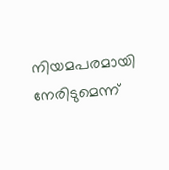നിയമപരമായി നേരിടുമെന്ന്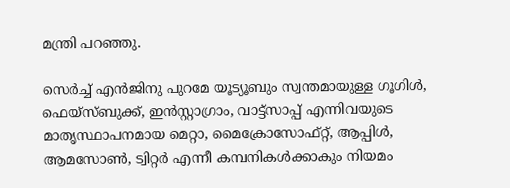മന്ത്രി പറഞ്ഞു.

സെര്‍ച്ച് എന്‍ജിനു പുറമേ യൂട്യൂബും സ്വന്തമായുള്ള ഗൂഗിള്‍, ഫെയ്‌സ്ബുക്ക്, ഇന്‍സ്റ്റാഗ്രാം, വാട്ട്സാപ്പ് എന്നിവയുടെ മാതൃസ്ഥാപനമായ മെറ്റാ, മൈക്രോസോഫ്റ്റ്, ആപ്പിള്‍, ആമസോണ്‍, ട്വിറ്റര്‍ എന്നീ കമ്പനികള്‍ക്കാകും നിയമം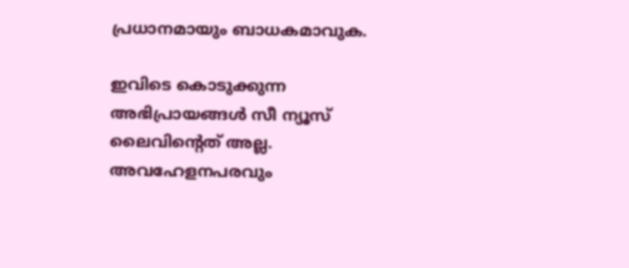പ്രധാനമായും ബാധകമാവുക.

ഇവിടെ കൊടുക്കുന്ന അഭിപ്രായങ്ങള്‍ സീ ന്യൂസ് ലൈവിന്റെത് അല്ല. അവഹേളനപരവും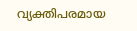വ്യക്തിപരമായ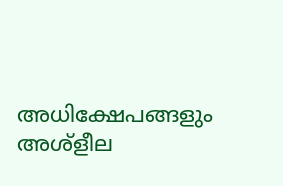അധിക്ഷേപങ്ങളും അശ്‌ളീല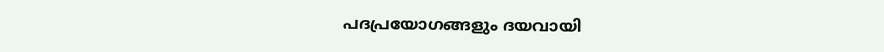പദപ്രയോഗങ്ങളും ദയവായി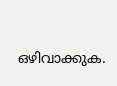ഒഴിവാക്കുക.